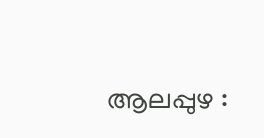ആലപ്പുഴ :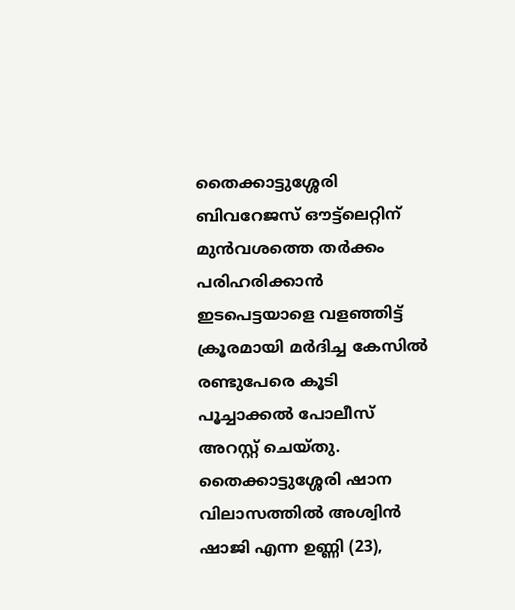തൈക്കാട്ടുശ്ശേരി ബിവറേജസ് ഔട്ട്ലെറ്റിന് മുൻവശത്തെ തർക്കം പരിഹരിക്കാൻ ഇടപെട്ടയാളെ വളഞ്ഞിട്ട് ക്രൂരമായി മർദിച്ച കേസിൽ രണ്ടുപേരെ കൂടി പൂച്ചാക്കൽ പോലീസ് അറസ്റ്റ് ചെയ്തു. തൈക്കാട്ടുശ്ശേരി ഷാന വിലാസത്തിൽ അശ്വിൻ ഷാജി എന്ന ഉണ്ണി (23),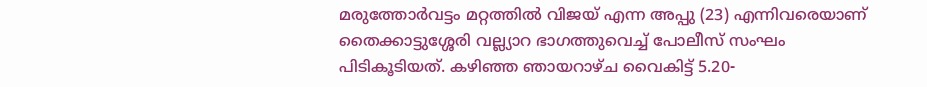മരുത്തോർവട്ടം മറ്റത്തിൽ വിജയ് എന്ന അപ്പു (23) എന്നിവരെയാണ് തൈക്കാട്ടുശ്ശേരി വല്ല്യാറ ഭാഗത്തുവെച്ച് പോലീസ് സംഘം പിടികൂടിയത്. കഴിഞ്ഞ ഞായറാഴ്ച വൈകിട്ട് 5.20-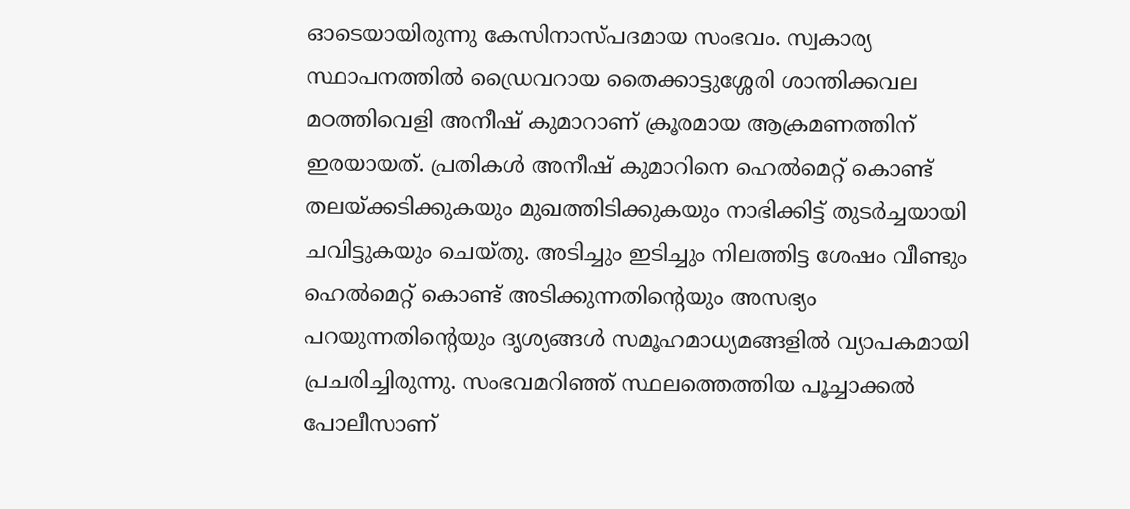ഓടെയായിരുന്നു കേസിനാസ്പദമായ സംഭവം. സ്വകാര്യ സ്ഥാപനത്തിൽ ഡ്രൈവറായ തൈക്കാട്ടുശ്ശേരി ശാന്തിക്കവല മഠത്തിവെളി അനീഷ് കുമാറാണ് ക്രൂരമായ ആക്രമണത്തിന് ഇരയായത്. പ്രതികൾ അനീഷ് കുമാറിനെ ഹെൽമെറ്റ് കൊണ്ട് തലയ്ക്കടിക്കുകയും മുഖത്തിടിക്കുകയും നാഭിക്കിട്ട് തുടർച്ചയായി ചവിട്ടുകയും ചെയ്തു. അടിച്ചും ഇടിച്ചും നിലത്തിട്ട ശേഷം വീണ്ടും ഹെൽമെറ്റ് കൊണ്ട് അടിക്കുന്നതിന്റെയും അസഭ്യം പറയുന്നതിന്റെയും ദൃശ്യങ്ങൾ സമൂഹമാധ്യമങ്ങളിൽ വ്യാപകമായി പ്രചരിച്ചിരുന്നു. സംഭവമറിഞ്ഞ് സ്ഥലത്തെത്തിയ പൂച്ചാക്കൽ പോലീസാണ്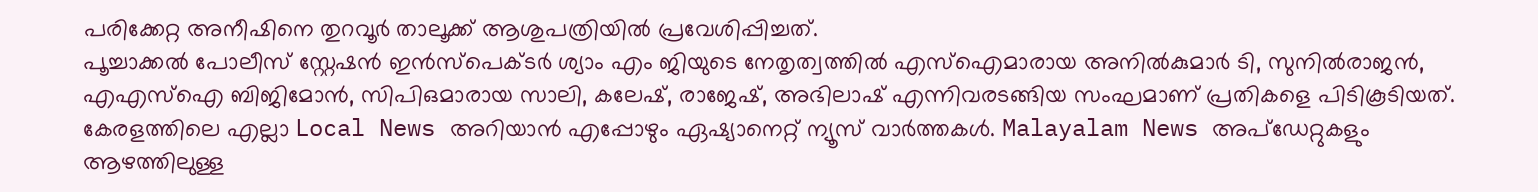പരിക്കേറ്റ അനീഷിനെ തുറവൂർ താലൂക്ക് ആശുപത്രിയിൽ പ്രവേശിപ്പിച്ചത്.
പൂച്ചാക്കൽ പോലീസ് സ്റ്റേഷൻ ഇൻസ്പെക്ടർ ശ്യാം എം ജിയുടെ നേതൃത്വത്തിൽ എസ്ഐമാരായ അനിൽകുമാർ ടി, സുനിൽരാജൻ, എഎസ്ഐ ബിജിമോൻ, സിപിഒമാരായ സാലി, കലേഷ്, രാജേഷ്, അഭിലാഷ് എന്നിവരടങ്ങിയ സംഘമാണ് പ്രതികളെ പിടികൂടിയത്.
കേരളത്തിലെ എല്ലാ Local News അറിയാൻ എപ്പോഴും ഏഷ്യാനെറ്റ് ന്യൂസ് വാർത്തകൾ. Malayalam News അപ്ഡേറ്റുകളും ആഴത്തിലുള്ള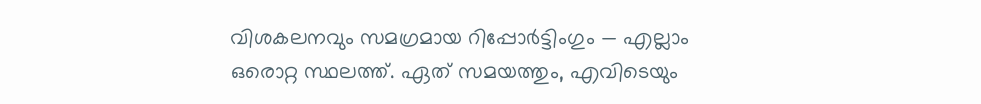വിശകലനവും സമഗ്രമായ റിപ്പോർട്ടിംഗും — എല്ലാം ഒരൊറ്റ സ്ഥലത്ത്. ഏത് സമയത്തും, എവിടെയും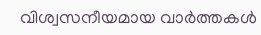വിശ്വസനീയമായ വാർത്തകൾ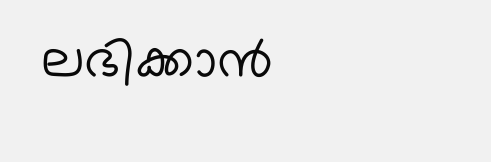ലഭിക്കാൻ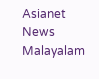Asianet News Malayalam